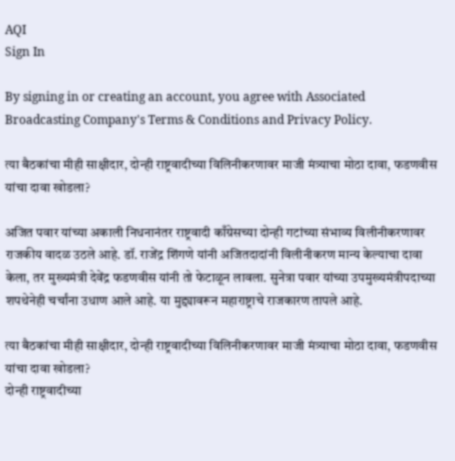AQI
Sign In

By signing in or creating an account, you agree with Associated Broadcasting Company's Terms & Conditions and Privacy Policy.

त्या बैठकांचा मीही साक्षीदार, दोन्ही राष्ट्रवादीच्या विलिनीकरणावर माजी मंत्र्याचा मोठा दावा, फडणवीस यांचा दावा खोडला?

अजित पवार यांच्या अकाली निधनानंतर राष्ट्रवादी काँग्रेसच्या दोन्ही गटांच्या संभाव्य विलीनीकरणावर राजकीय वादळ उठले आहे. डॉ. राजेंद्र शिंगणे यांनी अजितदादांनी विलीनीकरण मान्य केल्याचा दावा केला, तर मुख्यमंत्री देवेंद्र फडणवीस यांनी तो फेटाळून लावला. सुनेत्रा पवार यांच्या उपमुख्यमंत्रीपदाच्या शपथेनेही चर्चांना उधाण आले आहे. या मुद्द्यावरून महाराष्ट्राचे राजकारण तापले आहे.

त्या बैठकांचा मीही साक्षीदार, दोन्ही राष्ट्रवादीच्या विलिनीकरणावर माजी मंत्र्याचा मोठा दावा, फडणवीस यांचा दावा खोडला?
दोन्ही राष्ट्रवादीच्या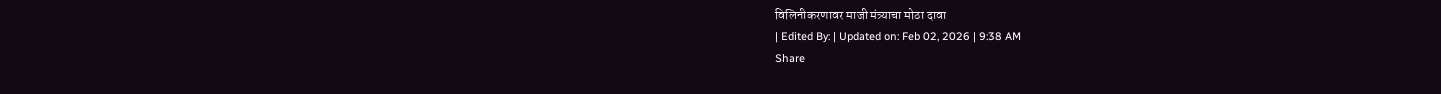विलिनीकरणावर माजी मंत्र्याचा मोठा दावा
| Edited By: | Updated on: Feb 02, 2026 | 9:38 AM
Share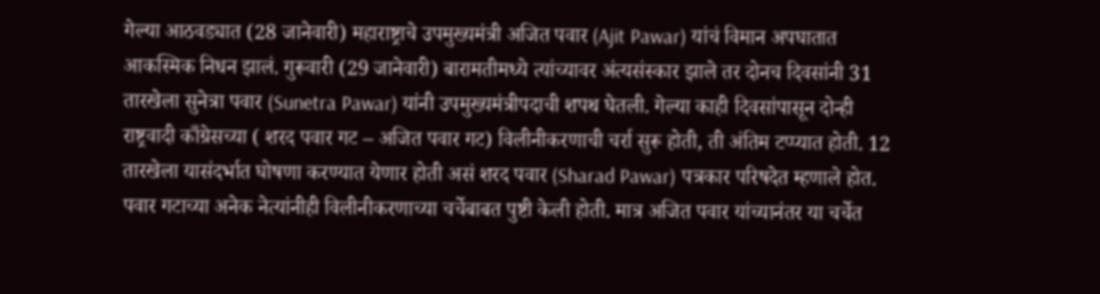गेल्या आठवड्यात (28 जानेवारी) महाराष्ट्राचे उपमुख्यमंत्री अजित पवार (Ajit Pawar) यांचं विमान अपघातात आकस्मिक निधन झालं. गुरूवारी (29 जानेवारी) बारामतीमध्ये त्यांच्यावर अंत्यसंस्कार झाले तर दोनच दिवसांनी 31 तारखेला सुनेत्रा पवार (Sunetra Pawar) यांनी उपमुख्यमंत्रीपदाची शपथ घेतली. गेल्या काही दिवसांपासून दोन्ही राष्ट्रवादी काँग्रेसच्या ( शरद पवार गट – अजित पवार गट) विलीनीकरणाची चर्रा सुरू होती, ती अंतिम टप्प्यात होती. 12 तारखेला यासंदर्भात घोषणा करण्यात येणार होती असं शरद पवार (Sharad Pawar) पत्रकार परिषदेत म्हणाले होत. पवार गटाच्या अनेक नेत्यांनीही विलीनीकरणाच्या चर्चेबाबत पुष्टी केली होती. मात्र अजित पवार यांच्यानंतर या चर्चेत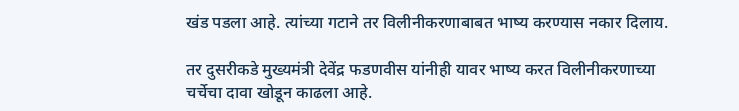खंड पडला आहे. त्यांच्या गटाने तर विलीनीकरणाबाबत भाष्य करण्यास नकार दिलाय.

तर दुसरीकडे मुख्यमंत्री देवेंद्र फडणवीस यांनीही यावर भाष्य करत विलीनीकरणाच्या चर्चेचा दावा खोडून काढला आहे.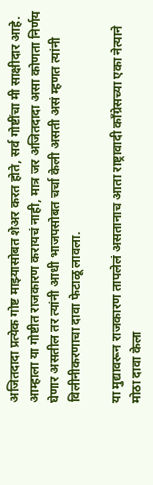अजितदादा प्रत्येक गोष्ट माझ्यासोबत शेअर करत होते, सर्व गोष्टींचा मी साक्षीदार आहे. आम्हाला या गोष्टीत राजकारण करायचं नाही, मात्र जर अजितदादा असा कोणता निर्णय घेणार असतील तर त्यांनी आधी भाजपसोबत चर्चा केली असती असं म्हणत त्यांनी विलीनीकरणाचा दावा फेटाळू लावला.

या मुद्यावरून राजकारण तापलेलं असतानाच आता राष्ट्रावादी काँग्रेसच्या एका नेत्याने मोठा दावा केला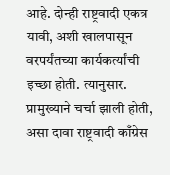आहे. दोन्ही राष्ट्रवादी एकत्र यावी, अशी खालपासून वरपर्यंतच्या कार्यकर्त्यांची इच्छा होती. त्यानुसार. प्रामुख्याने चर्चा झाली होती, असा दावा राष्ट्रवादी काँग्रेस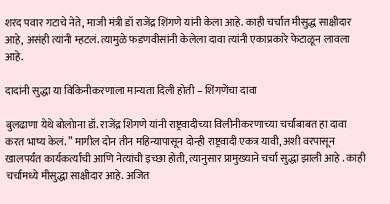शरद पवार गटाचे नेते, माजी मंत्री डॉ राजेंद्र शिंगणे यांनी केला आहे. काही चर्चांत मीसुद्ध साक्षीदार आहे, असंही त्यांनी म्हटलं. त्यामुळे फडणवीसांनी केलेला दावा त्यांनी एकाप्रकारे फेटाळून लावला आहे.

दादांनी सुद्धा या विकिनीकरणाला मान्यता दिली होती – शिंगणेंचा दावा

बुलढाणा येथे बोलोाना डॉ. राजेंद्र शिंगणे यांनी राष्ट्रवादीच्या विलीनीकरणाच्या चर्चांबाबत हा दावा करत भाष्य केलं. ” मागील दोन तीन महिन्यापासून दोन्ही राष्ट्रवादी एकत्र यावी, अशी वरपासून खालपर्यंत कार्यकर्त्यांची आणि नेत्यांची इच्छा होती, त्यानुसार प्रामुख्याने चर्चा सुद्धा झाली आहे . काही चर्चांमध्ये मीसुद्धा साक्षीदार आहे. अजित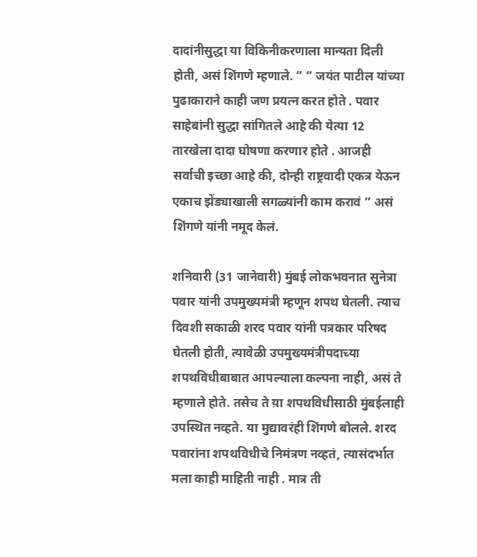दादांनीसुद्धा या विकिनीकरणाला मान्यता दिली होती, असं शिंगणे म्हणाले. ” ” जयंत पाटील यांच्या पुढाकाराने काही जण प्रयत्न करत होते . पवार साहेबांनी सुद्धा सांगितले आहे की येत्या 12 तारखेला दादा घोषणा करणार होते . आजही सर्वाची इच्छा आहे की, दोन्ही राष्ट्रवादी एकत्र येऊन एकाच झेंड्याखाली सगळ्यांनी काम करावं ” असं शिंगणे यांनी नमूद केलं.

शनिवारी (31 जानेवारी) मुंबई लोकभवनात सुनेत्रा पवार यांनी उपमुख्यमंत्री म्हणून शपथ घेतली. त्याच दिवशी सकाळी शरद पवार यांनी पत्रकार परिषद घेतली होती, त्यावेळी उपमुख्यमंत्रीपदाच्या शपथविधीबाबात आपल्याला कल्पना नाही, असं ते म्हणाले होते. तसेच ते य़ा शपथविधीसाठी मुंबईलाही उपस्थित नव्हते. या मुद्यावरंही शिंगणे बोलले. शरद पवारांना शपथविधीचे निमंत्रण नव्हतं, त्यासंदर्भात मला काही माहिती नाही . मात्र ती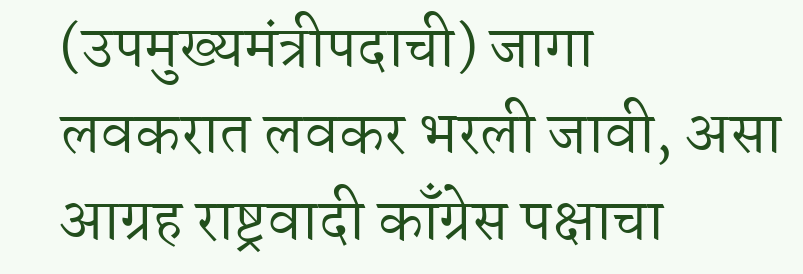(उपमुख्यमंत्रीपदाची) जागा लवकरात लवकर भरली जावी, असा आग्रह राष्ट्रवादी काँग्रेस पक्षाचा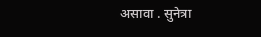असावा . सुनेत्रा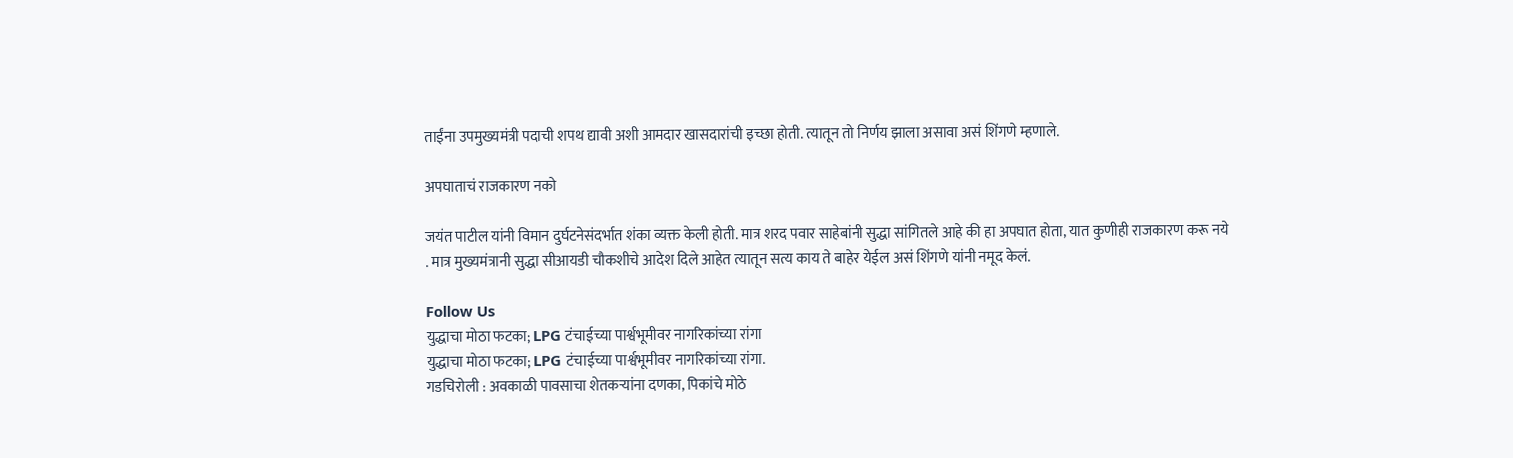ताईंना उपमुख्यमंत्री पदाची शपथ द्यावी अशी आमदार खासदारांची इच्छा होती. त्यातून तो निर्णय झाला असावा असं शिंगणे म्हणाले.

अपघाताचं राजकारण नको

जयंत पाटील यांनी विमान दुर्घटनेसंदर्भात शंका व्यक्त केली होती. मात्र शरद पवार साहेबांनी सुद्धा सांगितले आहे की हा अपघात होता, यात कुणीही राजकारण करू नये . मात्र मुख्यमंत्रानी सुद्धा सीआयडी चौकशीचे आदेश दिले आहेत त्यातून सत्य काय ते बाहेर येईल असं शिंगणे यांनी नमूद केलं.

Follow Us
युद्धाचा मोठा फटका; LPG टंचाईच्या पार्श्वभूमीवर नागरिकांच्या रांगा
युद्धाचा मोठा फटका; LPG टंचाईच्या पार्श्वभूमीवर नागरिकांच्या रांगा.
गडचिरोली : अवकाळी पावसाचा शेतकऱ्यांना दणका, पिकांचे मोठे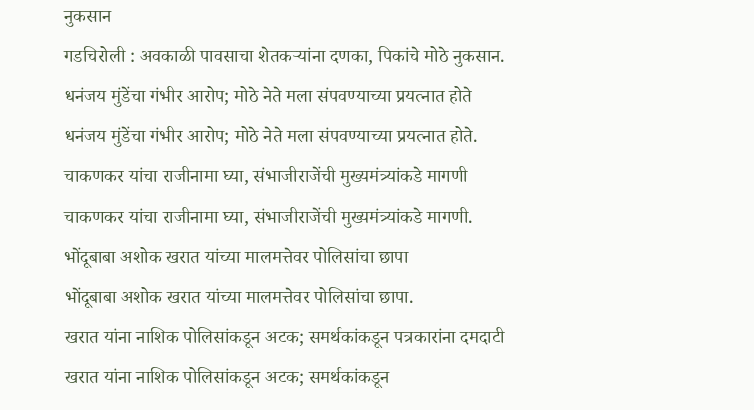नुकसान
गडचिरोली : अवकाळी पावसाचा शेतकऱ्यांना दणका, पिकांचे मोठे नुकसान.
धनंजय मुंडेंचा गंभीर आरोप; मोठे नेते मला संपवण्याच्या प्रयत्नात होते
धनंजय मुंडेंचा गंभीर आरोप; मोठे नेते मला संपवण्याच्या प्रयत्नात होते.
चाकणकर यांचा राजीनामा घ्या, संभाजीराजेंची मुख्यमंत्र्यांकडे मागणी
चाकणकर यांचा राजीनामा घ्या, संभाजीराजेंची मुख्यमंत्र्यांकडे मागणी.
भोंदूबाबा अशोक खरात यांच्या मालमत्तेवर पोलिसांचा छापा
भोंदूबाबा अशोक खरात यांच्या मालमत्तेवर पोलिसांचा छापा.
खरात यांना नाशिक पोलिसांकडून अटक; समर्थकांकडून पत्रकारांना दमदाटी
खरात यांना नाशिक पोलिसांकडून अटक; समर्थकांकडून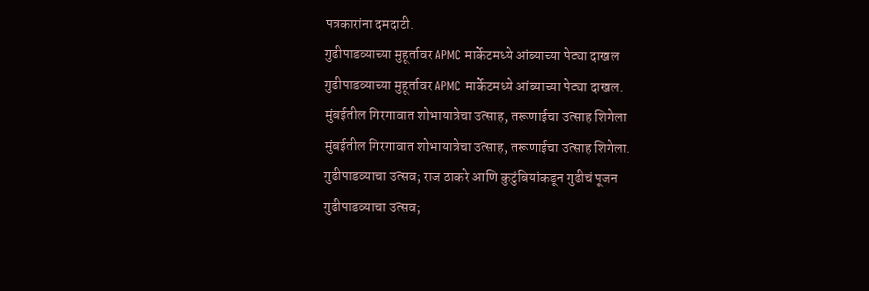पत्रकारांना दमदाटी.
गुढीपाडव्याच्या मुहूर्तावर APMC मार्केटमध्ये आंब्याच्या पेट्या दाखल
गुढीपाडव्याच्या मुहूर्तावर APMC मार्केटमध्ये आंब्याच्या पेट्या दाखल.
मुंबईतील गिरगावात शोभायात्रेचा उत्साह, तरूणाईचा उत्साह शिगेला
मुंबईतील गिरगावात शोभायात्रेचा उत्साह, तरूणाईचा उत्साह शिगेला.
गुढीपाडव्याचा उत्सव; राज ठाकरे आणि कुटुंबियांकडून गुढीचं पूजन
गुढीपाडव्याचा उत्सव;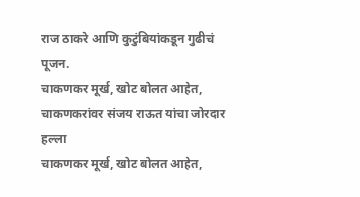राज ठाकरे आणि कुटुंबियांकडून गुढीचं पूजन.
चाकणकर मूर्ख, खोट बोलत आहेत, चाकणकरांवर संजय राऊत यांचा जोरदार हल्ला
चाकणकर मूर्ख, खोट बोलत आहेत,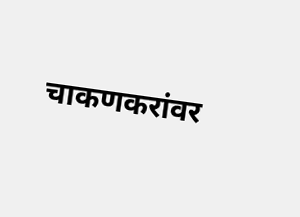चाकणकरांवर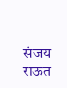संजय राऊत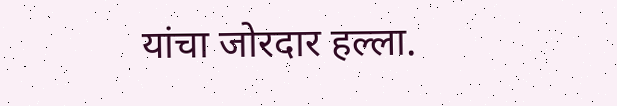यांचा जोरदार हल्ला.